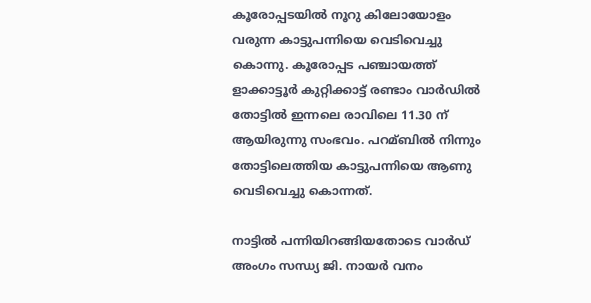കൂരോപ്പടയില്‍ നൂറു കിലോയോളം വരുന്ന കാട്ടുപന്നിയെ വെടിവെച്ചു കൊന്നു. കൂരോപ്പട പഞ്ചായത്ത് ളാക്കാട്ടൂര്‍ കുറ്റിക്കാട്ട് രണ്ടാം വാര്‍ഡില്‍ തോട്ടില്‍ ഇന്നലെ രാവിലെ 11.30 ന് ആയിരുന്നു സംഭവം. പറമ്ബില്‍ നിന്നും തോട്ടിലെത്തിയ കാട്ടുപന്നിയെ ആണു വെടിവെച്ചു കൊന്നത്.

നാട്ടില്‍ പന്നിയിറങ്ങിയതോടെ വാര്‍ഡ് അംഗം സന്ധ്യ ജി. നായര്‍ വനം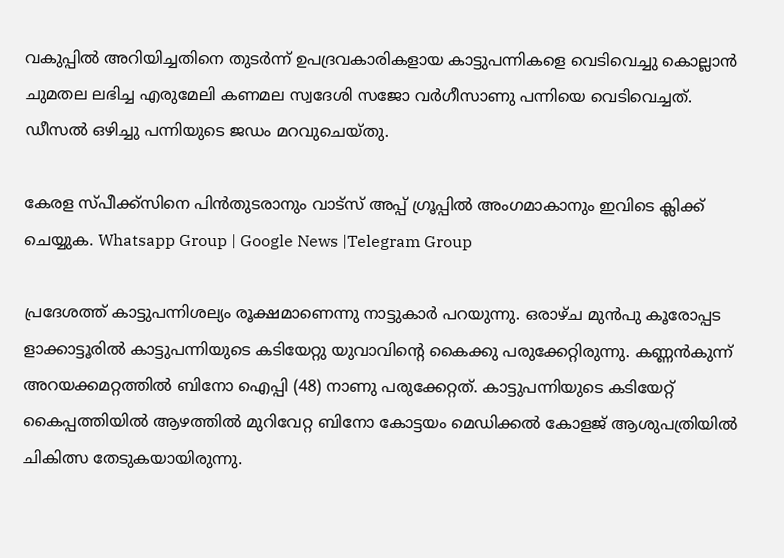വകുപ്പില്‍ അറിയിച്ചതിനെ തുടർന്ന് ഉപദ്രവകാരികളായ കാട്ടുപന്നികളെ വെടിവെച്ചു കൊല്ലാന്‍ ചുമതല ലഭിച്ച എരുമേലി കണമല സ്വദേശി സജോ വര്‍ഗീസാണു പന്നിയെ വെടിവെച്ചത്. ഡീസല്‍ ഒഴിച്ചു പന്നിയുടെ ജഡം മറവുചെയ്തു.

കേരള സ്പീക്ക്സിനെ പിൻതുടരാനും വാട്സ് അപ്പ് ഗ്രൂപ്പിൽ അംഗമാകാനും ഇവിടെ ക്ലിക്ക് ചെയ്യുക. Whatsapp Group | Google News |Telegram Group

പ്രദേശത്ത് കാട്ടുപന്നിശല്യം രൂക്ഷമാണെന്നു നാട്ടുകാര്‍ പറയുന്നു. ഒരാഴ്ച മുന്‍പു കൂരോപ്പട ളാക്കാട്ടൂരില്‍ കാട്ടുപന്നിയുടെ കടിയേറ്റു യുവാവിന്റെ കൈക്കു പരുക്കേറ്റിരുന്നു. കണ്ണന്‍കുന്ന് അറയക്കമറ്റത്തില്‍ ബിനോ ഐപ്പി (48) നാണു പരുക്കേറ്റത്. കാട്ടുപന്നിയുടെ കടിയേറ്റ് കൈപ്പത്തിയില്‍ ആഴത്തില്‍ മുറിവേറ്റ ബിനോ കോട്ടയം മെഡിക്കല്‍ കോളജ് ആശുപത്രിയില്‍ ചികിത്സ തേടുകയായിരുന്നു.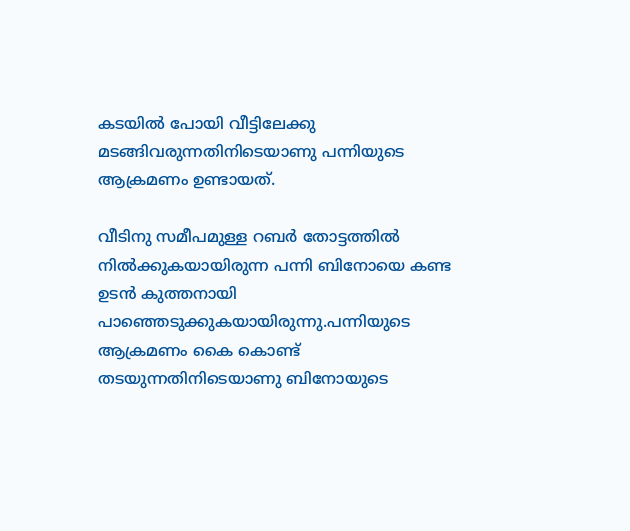കടയില്‍ പോയി വീട്ടിലേക്കു മടങ്ങിവരുന്നതിനിടെയാണു പന്നിയുടെ ആക്രമണം ഉണ്ടായത്.

വീടിനു സമീപമുള്ള റബര്‍ തോട്ടത്തില്‍ നില്‍ക്കുകയായിരുന്ന പന്നി ബിനോയെ കണ്ട ഉടന്‍ കുത്തനായി പാഞ്ഞെടുക്കുകയായിരുന്നു.പന്നിയുടെ ആക്രമണം കൈ കൊണ്ട് തടയുന്നതിനിടെയാണു ബിനോയുടെ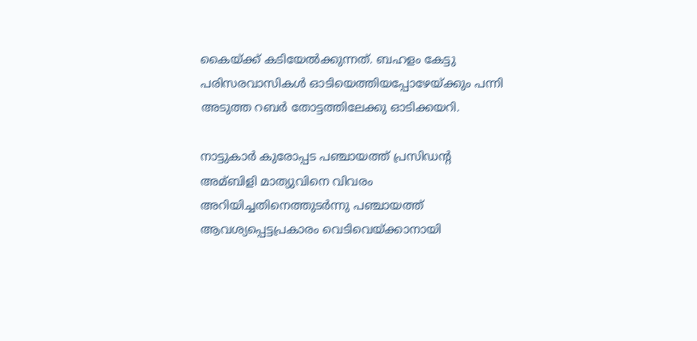കൈയ്ക്ക് കടിയേല്‍ക്കുന്നത്. ബഹളം കേട്ടു പരിസരവാസികള്‍ ഓടിയെത്തിയപ്പോഴേയ്ക്കും പന്നി അടുത്ത റബര്‍ തോട്ടത്തിലേക്കു ഓടിക്കയറി.

നാട്ടുകാര്‍ കുരോപ്പട പഞ്ചായത്ത് പ്രസിഡന്റ അമ്ബിളി മാത്യുവിനെ വിവരം അറിയിച്ചതിനെത്തുടര്‍ന്നു പഞ്ചായത്ത് ആവശ്യപ്പെട്ടപ്രകാരം വെടിവെയ്ക്കാനായി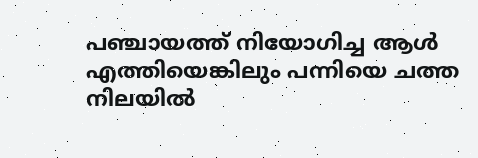പഞ്ചായത്ത് നിയോഗിച്ച ആള്‍ എത്തിയെങ്കിലും പന്നിയെ ചത്ത നിലയില്‍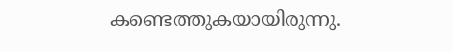കണ്ടെത്തുകയായിരുന്നു.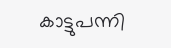കാട്ടുപന്നി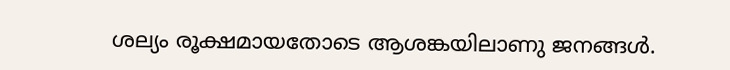ശല്യം രൂക്ഷമായതോടെ ആശങ്കയിലാണു ജനങ്ങള്‍.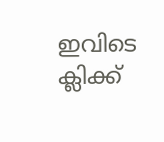ഇവിടെ ക്ലിക്ക്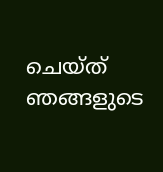ചെയ്ത് ഞങ്ങളുടെ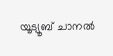യൂട്യൂബ് ചാനൽ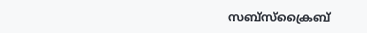സബ്സ്ക്രൈബ്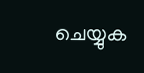ചെയ്യുക